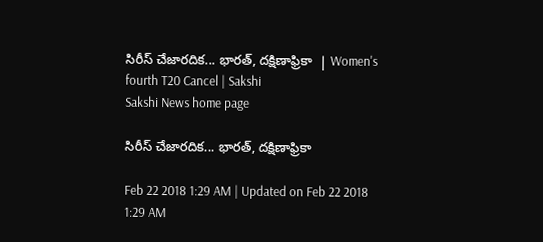సిరీస్‌ చేజారదిక... భారత్, దక్షిణాఫ్రికా  | Women's fourth T20 Cancel | Sakshi
Sakshi News home page

సిరీస్‌ చేజారదిక... భారత్, దక్షిణాఫ్రికా

Feb 22 2018 1:29 AM | Updated on Feb 22 2018 1:29 AM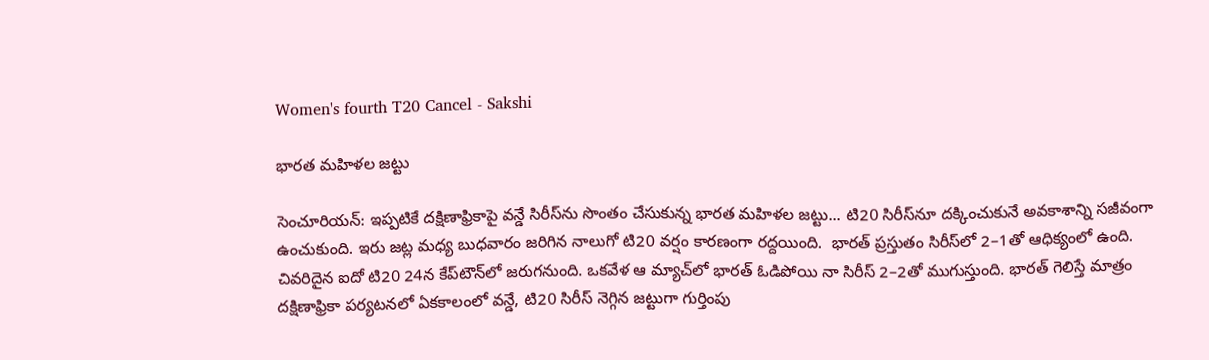Women's fourth T20 Cancel - Sakshi

భారత మహిళల జట్టు

సెంచూరియన్‌: ఇప్పటికే దక్షిణాఫ్రికాపై వన్డే సిరీస్‌ను సొంతం చేసుకున్న భారత మహిళల జట్టు... టి20 సిరీస్‌నూ దక్కించుకునే అవకాశాన్ని సజీవంగా ఉంచుకుంది. ఇరు జట్ల మధ్య బుధవారం జరిగిన నాలుగో టి20 వర్షం కారణంగా రద్దయింది.  భారత్‌ ప్రస్తుతం సిరీస్‌లో 2–1తో ఆధిక్యంలో ఉంది. చివరిదైన ఐదో టి20 24న కేప్‌టౌన్‌లో జరుగనుంది. ఒకవేళ ఆ మ్యాచ్‌లో భారత్‌ ఓడిపోయి నా సిరీస్‌ 2–2తో ముగుస్తుంది. భారత్‌ గెలిస్తే మాత్రం దక్షిణాఫ్రికా పర్యటనలో ఏకకాలంలో వన్డే, టి20 సిరీస్‌ నెగ్గిన జట్టుగా గుర్తింపు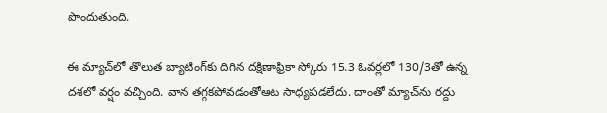పొందుతుంది.

ఈ మ్యాచ్‌లో తొలుత బ్యాటింగ్‌కు దిగిన దక్షిణాఫ్రికా స్కోరు 15.3 ఓవర్లలో 130/3తో ఉన్న దశలో వర్షం వచ్చింది. వాన తగ్గకపోవడంతోఆట సాధ్యపడలేదు. దాంతో మ్యాచ్‌ను రద్దు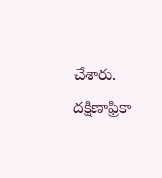చేశారు. దక్షిణాఫ్రికా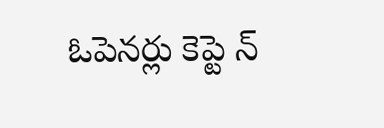ఓపెనర్లు కెప్టె న్‌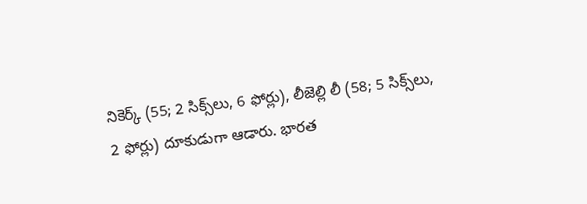నికెర్క్‌ (55; 2 సిక్స్‌లు, 6 ఫోర్లు), లీజెల్లి లీ (58; 5 సిక్స్‌లు, 2 ఫోర్లు) దూకుడుగా ఆడారు. భారత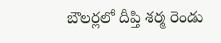బౌలర్లలో దీప్తి శర్మ రెండు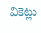వికెట్లు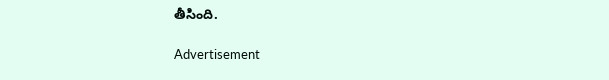తీసింది.

Advertisement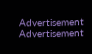Advertisement
Advertisement